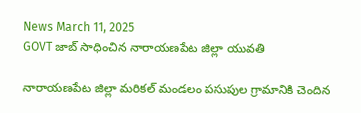News March 11, 2025
GOVT జాబ్ సాధించిన నారాయణపేట జిల్లా యువతి

నారాయణపేట జిల్లా మరికల్ మండలం పసుపుల గ్రామానికి చెందిన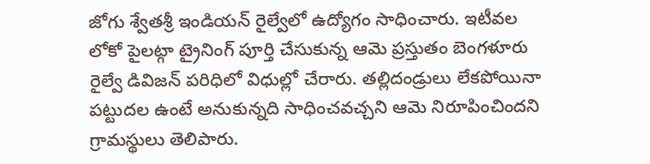జోగు శ్వేతశ్రీ ఇండియన్ రైల్వేలో ఉద్యోగం సాధించారు. ఇటీవల లోకో పైలట్గా ట్రైనింగ్ పూర్తి చేసుకున్న ఆమె ప్రస్తుతం బెంగళూరు రైల్వే డివిజన్ పరిధిలో విధుల్లో చేరారు. తల్లిదండ్రులు లేకపోయినా పట్టుదల ఉంటే అనుకున్నది సాధించవచ్చని ఆమె నిరూపించిందని గ్రామస్థులు తెలిపారు.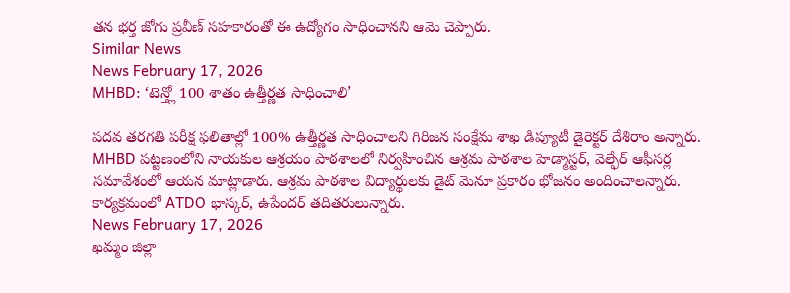తన భర్త జోగు ప్రవీణ్ సహకారంతో ఈ ఉద్యోగం సాధించానని ఆమె చెప్పారు.
Similar News
News February 17, 2026
MHBD: ‘టెన్త్లో 100 శాతం ఉత్తీర్ణత సాధించాలి’

పదవ తరగతి పరీక్ష ఫలితాల్లో 100% ఉత్తీర్ణత సాధించాలని గిరిజన సంక్షేమ శాఖ డిప్యూటీ డైరెక్టర్ దేశిరాం అన్నారు. MHBD పట్టణంలోని నాయకుల ఆశ్రయం పాఠశాలలో నిర్వహించిన ఆశ్రమ పాఠశాల హెడ్మాస్టర్, వెల్ఫేర్ ఆఫీసర్ల సమావేశంలో ఆయన మాట్లాడారు. ఆశ్రమ పాఠశాల విద్యార్థులకు డైట్ మెనూ ప్రకారం భోజనం అందించాలన్నారు. కార్యక్రమంలో ATDO భాస్కర్, ఉపేందర్ తదితరులున్నారు.
News February 17, 2026
ఖమ్మం జిల్లా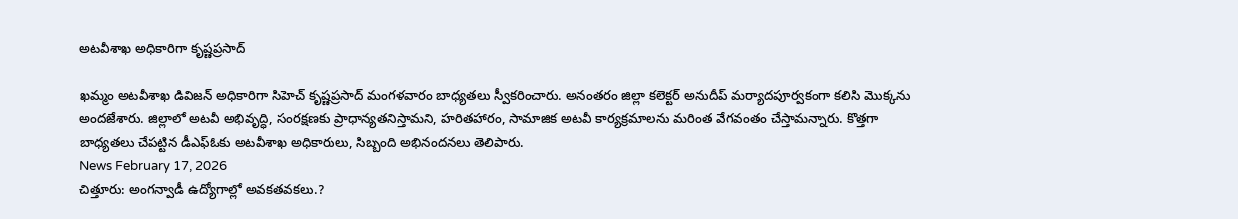అటవీశాఖ అధికారిగా కృష్ణప్రసాద్

ఖమ్మం అటవీశాఖ డివిజన్ అధికారిగా సిహెచ్ కృష్ణప్రసాద్ మంగళవారం బాధ్యతలు స్వీకరించారు. అనంతరం జిల్లా కలెక్టర్ అనుదీప్ మర్యాదపూర్వకంగా కలిసి మొక్కను అందజేశారు. జిల్లాలో అటవీ అభివృద్ధి, సంరక్షణకు ప్రాధాన్యతనిస్తామని, హరితహారం, సామాజిక అటవీ కార్యక్రమాలను మరింత వేగవంతం చేస్తామన్నారు. కొత్తగా బాధ్యతలు చేపట్టిన డీఎఫ్ఓకు అటవీశాఖ అధికారులు, సిబ్బంది అభినందనలు తెలిపారు.
News February 17, 2026
చిత్తూరు: అంగన్వాడీ ఉద్యోగాల్లో అవకతవకలు.?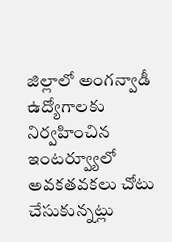జిల్లాలో అంగన్వాడీ ఉద్యోగాలకు నిర్వహించిన ఇంటర్వ్యూలో అవకతవకలు చోటు చేసుకున్నట్లు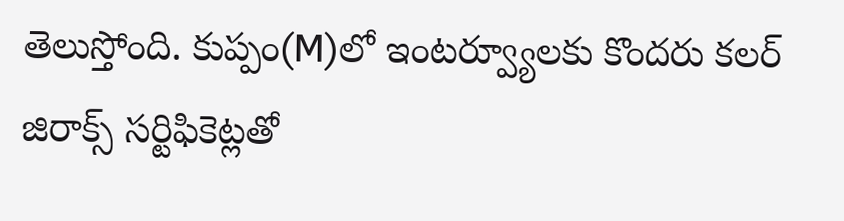తెలుస్తోంది. కుప్పం(M)లో ఇంటర్వ్యూలకు కొందరు కలర్ జిరాక్స్ సర్టిఫికెట్లతో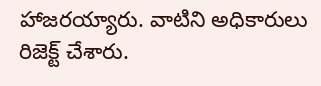హాజరయ్యారు. వాటిని అధికారులు రిజెక్ట్ చేశారు.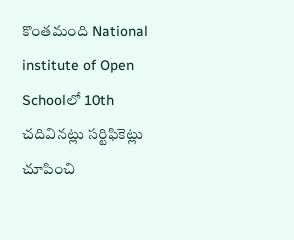కొంతమంది National institute of Open Schoolలో 10th చదివినట్లు సర్టిఫికెట్లు చూపించి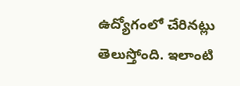ఉద్యోగంలో చేరినట్లు తెలుస్తోంది. ఇలాంటి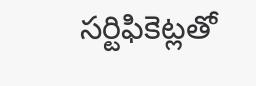సర్టిఫికెట్లతో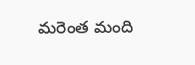మరెంత మంది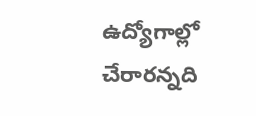ఉద్యోగాల్లో చేరారన్నది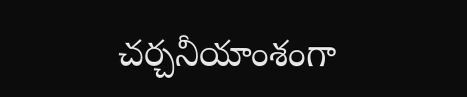చర్చనీయాంశంగా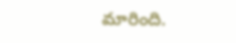మారింది.